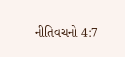નીતિવચનો 4:7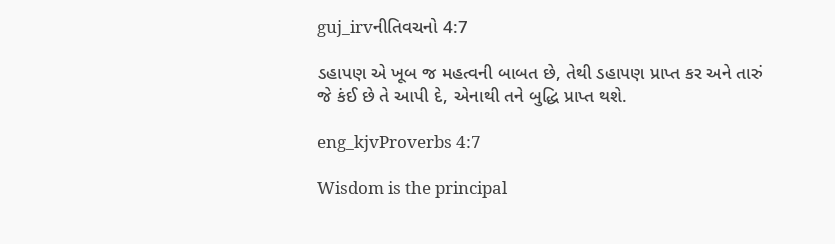guj_irvનીતિવચનો 4:7

ડહાપણ એ ખૂબ જ મહત્વની બાબત છે, તેથી ડહાપણ પ્રાપ્ત કર અને તારું જે કંઈ છે તે આપી દે, એનાથી તને બુદ્ધિ પ્રાપ્ત થશે.

eng_kjvProverbs 4:7

Wisdom is the principal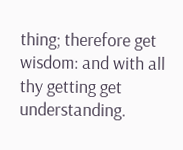thing; therefore get wisdom: and with all thy getting get understanding.